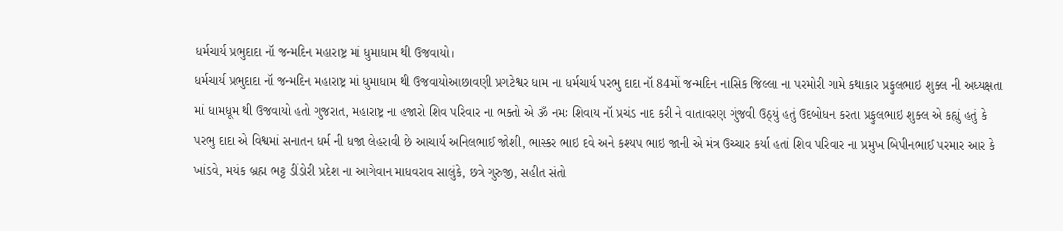ધર્મચાર્ય પ્રભુદાદા નૉ જન્મદિન મહારાષ્ટ્ર માં ધુમાધામ થી ઉજવાયો।
ધર્મચાર્ય પ્રભુદાદા નૉ જન્મદિન મહારાષ્ટ્ર માં ધુમાધામ થી ઉજવાયોઆછાવણી પ્રગટેશ્વર ધામ ના ધર્મચાર્ય પરભુ દાદા નૉ 84મોં જન્મદિન નાસિક જિલ્લા ના પરમોરી ગામે કથાકાર પ્રફુલભાઇ શુક્લ ની અધ્યક્ષતા માં ધામધૂમ થી ઉજવાયો હતો ગુજરાત, મહારાષ્ટ્ર ના હજારો શિવ પરિવાર ના ભક્તો એ ૐ નમઃ શિવાય નૉ પ્રચંડ નાદ કરી ને વાતાવરણ ગુંજવી ઉઠ્યું હતું ઉદબોધન કરતા પ્રફુલભાઇ શુક્લ એ કહ્યું હતું કે પરભુ દાદા એ વિશ્વમાં સનાતન ધર્મ ની ધજા લેહરાવી છે આચાર્ય અનિલભાઈ જોશી, ભાસ્કર ભાઇ દવે અને કશ્યપ ભાઇ જાની એ મંત્ર ઉચ્ચાર કર્યા હતાં શિવ પરિવાર ના પ્રમુખ બિપીનભાઈ પરમાર આર કે ખાંડવે, મયંક બ્રહ્મ ભટ્ટ ડીંડોરી પ્રદેશ ના આગેવાન માધવરાવ સાલુંકે, છત્રે ગુરુજી, સહીત સંતો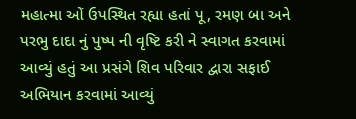મહાત્મા ઓં ઉપસ્થિત રહ્યા હતાં પૂ, રમણ બા અને પરભુ દાદા નું પુષ્પ ની વૃષ્ટિ કરી ને સ્વાગત કરવામાં આવ્યું હતું આ પ્રસંગે શિવ પરિવાર દ્વારા સફાઈ અભિયાન કરવામાં આવ્યું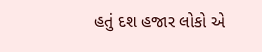હતું દશ હજાર લોકો એ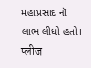મહાપ્રસાદ નૉ લાભ લીધો હતો।
प्लीज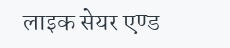लाइक सेयर एण्ड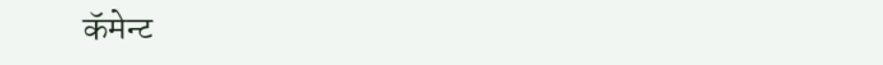कॅमेन्ट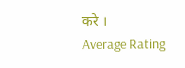करे ।
Average Rating